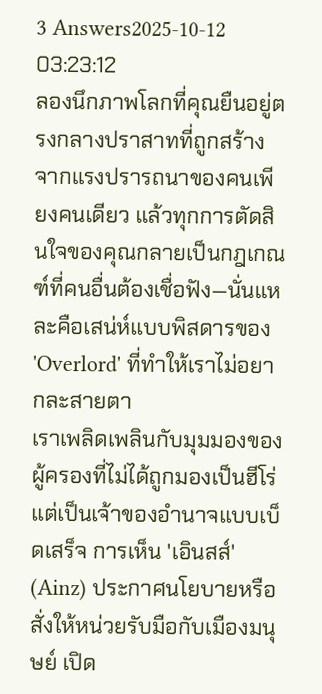3 Answers2025-10-12 03:23:12
ลองนึกภาพโลกที่คุณยืนอยู่ตรงกลางปราสาทที่ถูกสร้างจากแรงปรารถนาของคนเพียงคนเดียว แล้วทุกการตัดสินใจของคุณกลายเป็นกฎเกณฑ์ที่คนอื่นต้องเชื่อฟัง—นั่นแหละคือเสน่ห์แบบพิสดารของ 'Overlord' ที่ทำให้เราไม่อยากละสายตา
เราเพลิดเพลินกับมุมมองของผู้ครองที่ไม่ได้ถูกมองเป็นฮีโร่ แต่เป็นเจ้าของอำนาจแบบเบ็ดเสร็จ การเห็น 'เอินสส์' (Ainz) ประกาศนโยบายหรือสั่งให้หน่วยรับมือกับเมืองมนุษย์ เปิด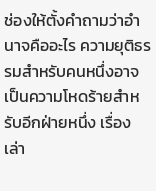ช่องให้ตั้งคำถามว่าอำนาจคืออะไร ความยุติธรรมสำหรับคนหนึ่งอาจเป็นความโหดร้ายสำหรับอีกฝ่ายหนึ่ง เรื่องเล่า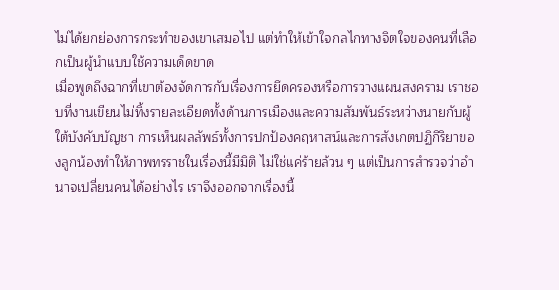ไม่ได้ยกย่องการกระทำของเขาเสมอไป แต่ทำให้เข้าใจกลไกทางจิตใจของคนที่เลือกเป็นผู้นำแบบใช้ความเด็ดขาด
เมื่อพูดถึงฉากที่เขาต้องจัดการกับเรื่องการยึดครองหรือการวางแผนสงคราม เราชอบที่งานเขียนไม่ทิ้งรายละเอียดทั้งด้านการเมืองและความสัมพันธ์ระหว่างนายกับผู้ใต้บังคับบัญชา การเห็นผลลัพธ์ทั้งการปกป้องคฤหาสน์และการสังเกตปฏิกิริยาของลูกน้องทำให้ภาพทรราชในเรื่องนี้มีมิติ ไม่ใช่แค่ร้ายล้วน ๆ แต่เป็นการสำรวจว่าอำนาจเปลี่ยนคนได้อย่างไร เราจึงออกจากเรื่องนี้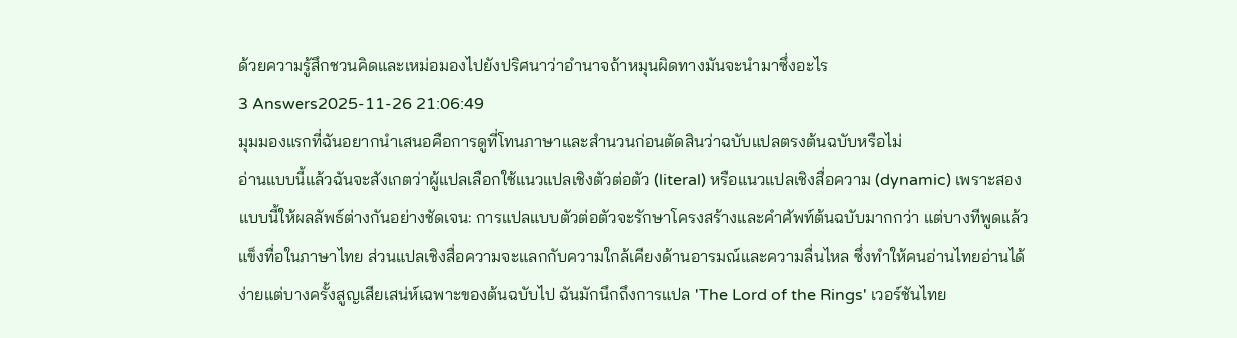ด้วยความรู้สึกชวนคิดและเหม่อมองไปยังปริศนาว่าอำนาจถ้าหมุนผิดทางมันจะนำมาซึ่งอะไร
3 Answers2025-11-26 21:06:49
มุมมองแรกที่ฉันอยากนำเสนอคือการดูที่โทนภาษาและสำนวนก่อนตัดสินว่าฉบับแปลตรงต้นฉบับหรือไม่
อ่านแบบนี้แล้วฉันจะสังเกตว่าผู้แปลเลือกใช้แนวแปลเชิงตัวต่อตัว (literal) หรือแนวแปลเชิงสื่อความ (dynamic) เพราะสองแบบนี้ให้ผลลัพธ์ต่างกันอย่างชัดเจน: การแปลแบบตัวต่อตัวจะรักษาโครงสร้างและคำศัพท์ต้นฉบับมากกว่า แต่บางทีพูดแล้วแข็งทื่อในภาษาไทย ส่วนแปลเชิงสื่อความจะแลกกับความใกล้เคียงด้านอารมณ์และความลื่นไหล ซึ่งทำให้คนอ่านไทยอ่านได้ง่ายแต่บางครั้งสูญเสียเสน่ห์เฉพาะของต้นฉบับไป ฉันมักนึกถึงการแปล 'The Lord of the Rings' เวอร์ชันไทย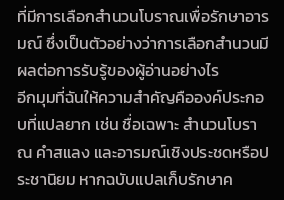ที่มีการเลือกสำนวนโบราณเพื่อรักษาอารมณ์ ซึ่งเป็นตัวอย่างว่าการเลือกสำนวนมีผลต่อการรับรู้ของผู้อ่านอย่างไร
อีกมุมที่ฉันให้ความสำคัญคือองค์ประกอบที่แปลยาก เช่น ชื่อเฉพาะ สำนวนโบราณ คำสแลง และอารมณ์เชิงประชดหรือประชานิยม หากฉบับแปลเก็บรักษาค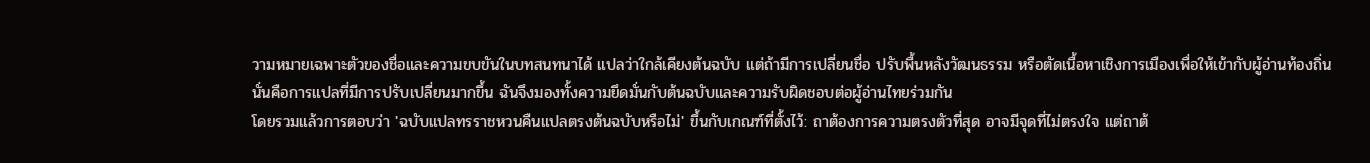วามหมายเฉพาะตัวของชื่อและความขบขันในบทสนทนาได้ แปลว่าใกล้เคียงต้นฉบับ แต่ถ้ามีการเปลี่ยนชื่อ ปรับพื้นหลังวัฒนธรรม หรือตัดเนื้อหาเชิงการเมืองเพื่อให้เข้ากับผู้อ่านท้องถิ่น นั่นคือการแปลที่มีการปรับเปลี่ยนมากขึ้น ฉันจึงมองทั้งความยึดมั่นกับต้นฉบับและความรับผิดชอบต่อผู้อ่านไทยร่วมกัน
โดยรวมแล้วการตอบว่า 'ฉบับแปลทรราชหวนคืนแปลตรงต้นฉบับหรือไม่' ขึ้นกับเกณฑ์ที่ตั้งไว้: ถาต้องการความตรงตัวที่สุด อาจมีจุดที่ไม่ตรงใจ แต่ถาต้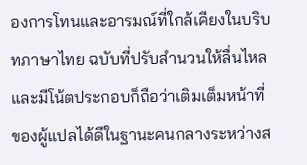องการโทนและอารมณ์ที่ใกล้เคียงในบริบทภาษาไทย ฉบับที่ปรับสำนวนให้ลื่นไหลและมีโน้ตประกอบก็ถือว่าเติมเต็มหน้าที่ของผู้แปลได้ดีในฐานะคนกลางระหว่างส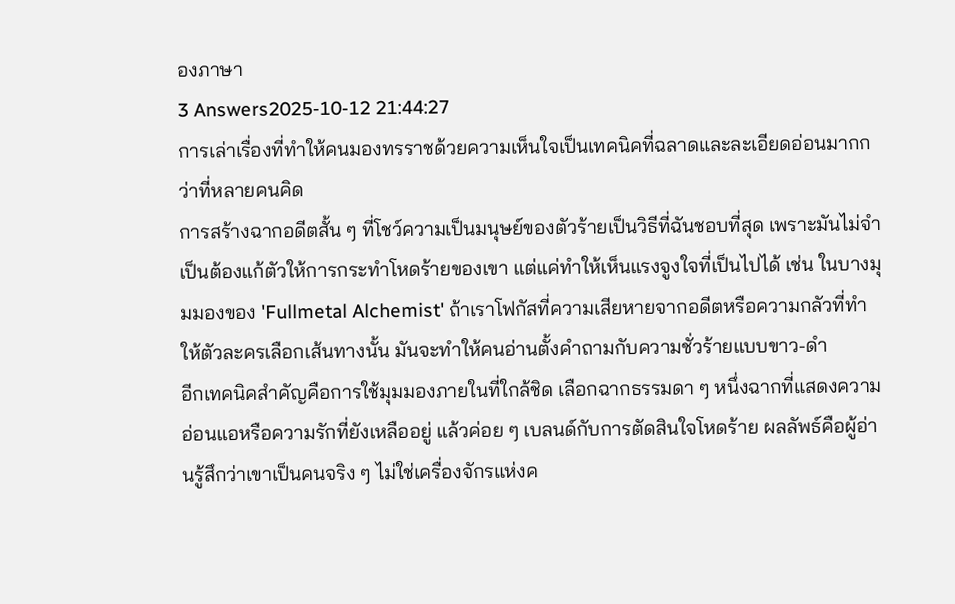องภาษา
3 Answers2025-10-12 21:44:27
การเล่าเรื่องที่ทำให้คนมองทรราชด้วยความเห็นใจเป็นเทคนิคที่ฉลาดและละเอียดอ่อนมากกว่าที่หลายคนคิด
การสร้างฉากอดีตสั้น ๆ ที่โชว์ความเป็นมนุษย์ของตัวร้ายเป็นวิธีที่ฉันชอบที่สุด เพราะมันไม่จำเป็นต้องแก้ตัวให้การกระทำโหดร้ายของเขา แต่แค่ทำให้เห็นแรงจูงใจที่เป็นไปได้ เช่น ในบางมุมมองของ 'Fullmetal Alchemist' ถ้าเราโฟกัสที่ความเสียหายจากอดีตหรือความกลัวที่ทำให้ตัวละครเลือกเส้นทางนั้น มันจะทำให้คนอ่านตั้งคำถามกับความชั่วร้ายแบบขาว-ดำ
อีกเทคนิคสำคัญคือการใช้มุมมองภายในที่ใกล้ชิด เลือกฉากธรรมดา ๆ หนึ่งฉากที่แสดงความอ่อนแอหรือความรักที่ยังเหลืออยู่ แล้วค่อย ๆ เบลนด์กับการตัดสินใจโหดร้าย ผลลัพธ์คือผู้อ่านรู้สึกว่าเขาเป็นคนจริง ๆ ไม่ใช่เครื่องจักรแห่งค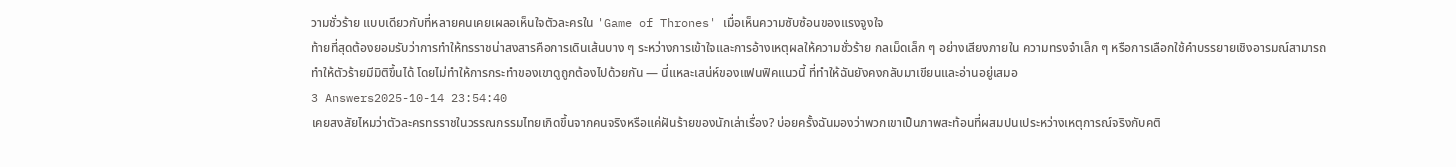วามชั่วร้าย แบบเดียวกับที่หลายคนเคยเผลอเห็นใจตัวละครใน 'Game of Thrones' เมื่อเห็นความซับซ้อนของแรงจูงใจ
ท้ายที่สุดต้องยอมรับว่าการทำให้ทรราชน่าสงสารคือการเดินเส้นบาง ๆ ระหว่างการเข้าใจและการอ้างเหตุผลให้ความชั่วร้าย กลเม็ดเล็ก ๆ อย่างเสียงภายใน ความทรงจำเล็ก ๆ หรือการเลือกใช้คำบรรยายเชิงอารมณ์สามารถทำให้ตัวร้ายมีมิติขึ้นได้ โดยไม่ทำให้การกระทำของเขาดูถูกต้องไปด้วยกัน — นี่แหละเสน่ห์ของแฟนฟิคแนวนี้ ที่ทำให้ฉันยังคงกลับมาเขียนและอ่านอยู่เสมอ
3 Answers2025-10-14 23:54:40
เคยสงสัยไหมว่าตัวละครทรราชในวรรณกรรมไทยเกิดขึ้นจากคนจริงหรือแค่ฝันร้ายของนักเล่าเรื่อง? บ่อยครั้งฉันมองว่าพวกเขาเป็นภาพสะท้อนที่ผสมปนเประหว่างเหตุการณ์จริงกับคติ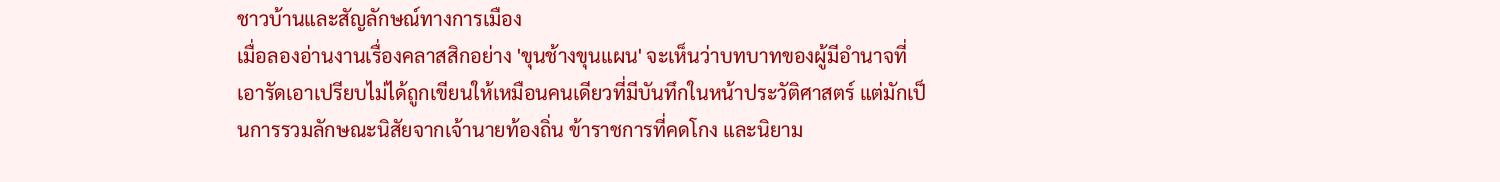ชาวบ้านและสัญลักษณ์ทางการเมือง
เมื่อลองอ่านงานเรื่องคลาสสิกอย่าง 'ขุนช้างขุนแผน' จะเห็นว่าบทบาทของผู้มีอำนาจที่เอารัดเอาเปรียบไม่ได้ถูกเขียนให้เหมือนคนเดียวที่มีบันทึกในหน้าประวัติศาสตร์ แต่มักเป็นการรวมลักษณะนิสัยจากเจ้านายท้องถิ่น ข้าราชการที่คดโกง และนิยาม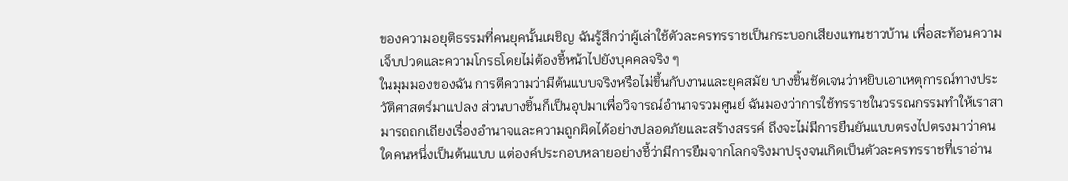ของความอยุติธรรมที่คนยุคนั้นเผชิญ ฉันรู้สึกว่าผู้เล่าใช้ตัวละครทรราชเป็นกระบอกเสียงแทนชาวบ้าน เพื่อสะท้อนความเจ็บปวดและความโกรธโดยไม่ต้องชี้หน้าไปยังบุคคลจริง ๆ
ในมุมมองของฉัน การตีความว่ามีต้นแบบจริงหรือไม่ขึ้นกับงานและยุคสมัย บางชิ้นชัดเจนว่าหยิบเอาเหตุการณ์ทางประวัติศาสตร์มาแปลง ส่วนบางชิ้นก็เป็นอุปมาเพื่อวิจารณ์อำนาจรวมศูนย์ ฉันมองว่าการใช้ทรราชในวรรณกรรมทำให้เราสามารถถกเถียงเรื่องอำนาจและความถูกผิดได้อย่างปลอดภัยและสร้างสรรค์ ถึงจะไม่มีการยืนยันแบบตรงไปตรงมาว่าคนใดคนหนึ่งเป็นต้นแบบ แต่องค์ประกอบหลายอย่างชี้ว่ามีการยืมจากโลกจริงมาปรุงจนเกิดเป็นตัวละครทรราชที่เราอ่าน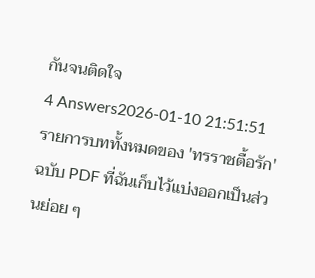กันจนติดใจ
4 Answers2026-01-10 21:51:51
รายการบททั้งหมดของ 'ทรราชตื้อรัก' ฉบับ PDF ที่ฉันเก็บไว้แบ่งออกเป็นส่วนย่อย ๆ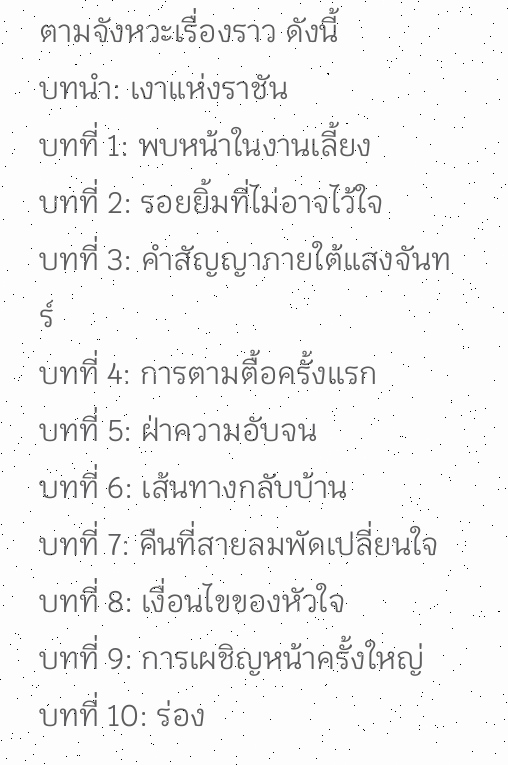ตามจังหวะเรื่องราว ดังนี้
บทนำ: เงาแห่งราชัน
บทที่ 1: พบหน้าในงานเลี้ยง
บทที่ 2: รอยยิ้มที่ไม่อาจไว้ใจ
บทที่ 3: คำสัญญาภายใต้แสงจันทร์
บทที่ 4: การตามตื้อครั้งแรก
บทที่ 5: ฝ่าความอับจน
บทที่ 6: เส้นทางกลับบ้าน
บทที่ 7: คืนที่สายลมพัดเปลี่ยนใจ
บทที่ 8: เงื่อนไขของหัวใจ
บทที่ 9: การเผชิญหน้าครั้งใหญ่
บทที่ 10: ร่อง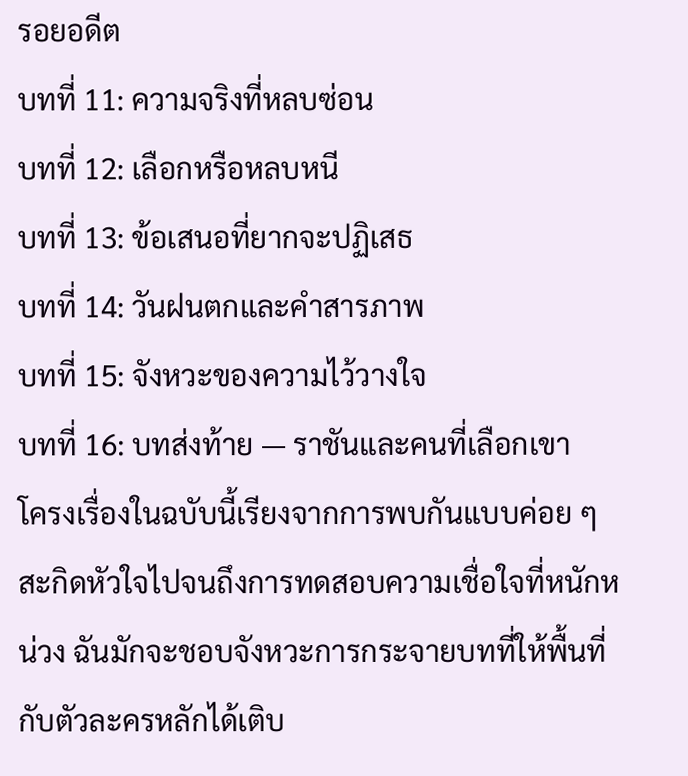รอยอดีต
บทที่ 11: ความจริงที่หลบซ่อน
บทที่ 12: เลือกหรือหลบหนี
บทที่ 13: ข้อเสนอที่ยากจะปฏิเสธ
บทที่ 14: วันฝนตกและคำสารภาพ
บทที่ 15: จังหวะของความไว้วางใจ
บทที่ 16: บทส่งท้าย — ราชันและคนที่เลือกเขา
โครงเรื่องในฉบับนี้เรียงจากการพบกันแบบค่อย ๆ สะกิดหัวใจไปจนถึงการทดสอบความเชื่อใจที่หนักหน่วง ฉันมักจะชอบจังหวะการกระจายบทที่ให้พื้นที่กับตัวละครหลักได้เติบ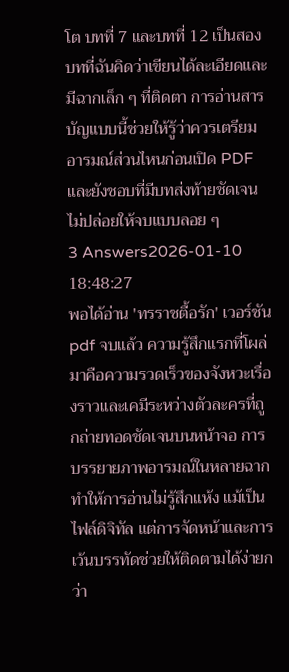โต บทที่ 7 และบทที่ 12 เป็นสองบทที่ฉันคิดว่าเขียนได้ละเอียดและมีฉากเล็ก ๆ ที่ติดตา การอ่านสารบัญแบบนี้ช่วยให้รู้ว่าควรเตรียมอารมณ์ส่วนไหนก่อนเปิด PDF และยังชอบที่มีบทส่งท้ายชัดเจน ไม่ปล่อยให้จบแบบลอย ๆ
3 Answers2026-01-10 18:48:27
พอได้อ่าน 'ทรราชตื้อรัก' เวอร์ชัน pdf จบแล้ว ความรู้สึกแรกที่โผล่มาคือความรวดเร็วของจังหวะเรื่องราวและเคมีระหว่างตัวละครที่ถูกถ่ายทอดชัดเจนบนหน้าจอ การบรรยายภาพอารมณ์ในหลายฉากทำให้การอ่านไม่รู้สึกแห้ง แม้เป็นไฟล์ดิจิทัล แต่การจัดหน้าและการเว้นบรรทัดช่วยให้ติดตามได้ง่ายกว่า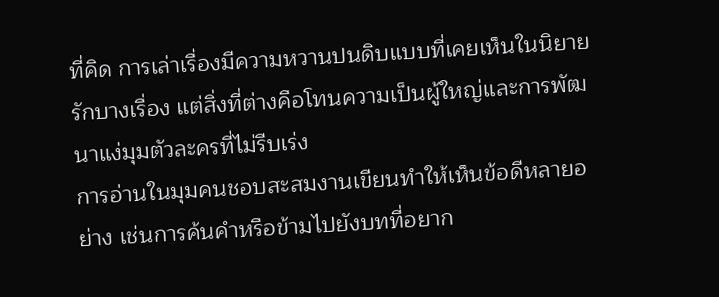ที่คิด การเล่าเรื่องมีความหวานปนดิบแบบที่เคยเห็นในนิยายรักบางเรื่อง แต่สิ่งที่ต่างคือโทนความเป็นผู้ใหญ่และการพัฒนาแง่มุมตัวละครที่ไม่รีบเร่ง
การอ่านในมุมคนชอบสะสมงานเขียนทำให้เห็นข้อดีหลายอย่าง เช่นการค้นคำหรือข้ามไปยังบทที่อยาก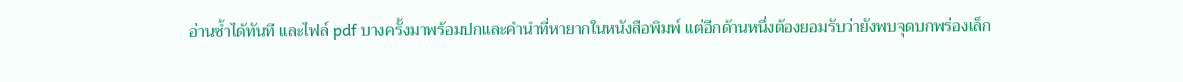อ่านซ้ำได้ทันที และไฟล์ pdf บางครั้งมาพร้อมปกและคำนำที่หายากในหนังสือพิมพ์ แต่อีกด้านหนึ่งต้องยอมรับว่ายังพบจุดบกพร่องเล็ก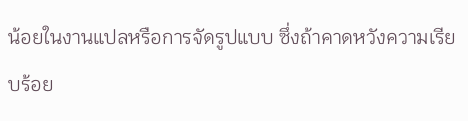น้อยในงานแปลหรือการจัดรูปแบบ ซึ่งถ้าคาดหวังความเรียบร้อย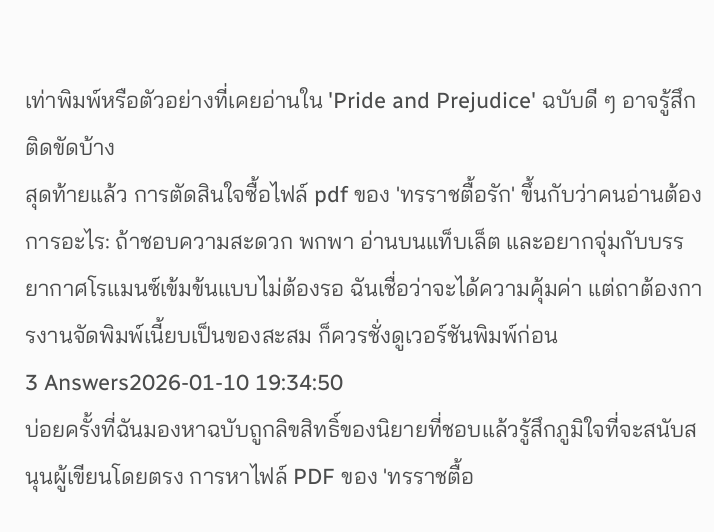เท่าพิมพ์หรือตัวอย่างที่เคยอ่านใน 'Pride and Prejudice' ฉบับดี ๆ อาจรู้สึกติดขัดบ้าง
สุดท้ายแล้ว การตัดสินใจซื้อไฟล์ pdf ของ 'ทรราชตื้อรัก' ขึ้นกับว่าคนอ่านต้องการอะไร: ถ้าชอบความสะดวก พกพา อ่านบนแท็บเล็ต และอยากจุ่มกับบรรยากาศโรแมนซ์เข้มข้นแบบไม่ต้องรอ ฉันเชื่อว่าจะได้ความคุ้มค่า แต่ถาต้องการงานจัดพิมพ์เนี้ยบเป็นของสะสม ก็ควรชั่งดูเวอร์ชันพิมพ์ก่อน
3 Answers2026-01-10 19:34:50
บ่อยครั้งที่ฉันมองหาฉบับถูกลิขสิทธิ์ของนิยายที่ชอบแล้วรู้สึกภูมิใจที่จะสนับสนุนผู้เขียนโดยตรง การหาไฟล์ PDF ของ 'ทรราชตื้อ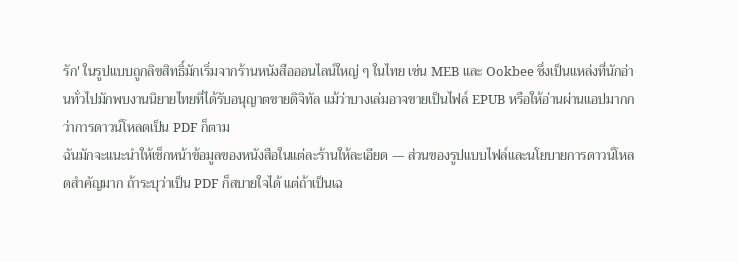รัก' ในรูปแบบถูกลิขสิทธิ์มักเริ่มจากร้านหนังสือออนไลน์ใหญ่ ๆ ในไทย เช่น MEB และ Ookbee ซึ่งเป็นแหล่งที่นักอ่านทั่วไปมักพบงานนิยายไทยที่ได้รับอนุญาตขายดิจิทัล แม้ว่าบางเล่มอาจขายเป็นไฟล์ EPUB หรือให้อ่านผ่านแอปมากกว่าการดาวน์โหลดเป็น PDF ก็ตาม
ฉันมักจะแนะนำให้เช็กหน้าข้อมูลของหนังสือในแต่ละร้านให้ละเอียด — ส่วนของรูปแบบไฟล์และนโยบายการดาวน์โหลดสำคัญมาก ถ้าระบุว่าเป็น PDF ก็สบายใจได้ แต่ถ้าเป็นเฉ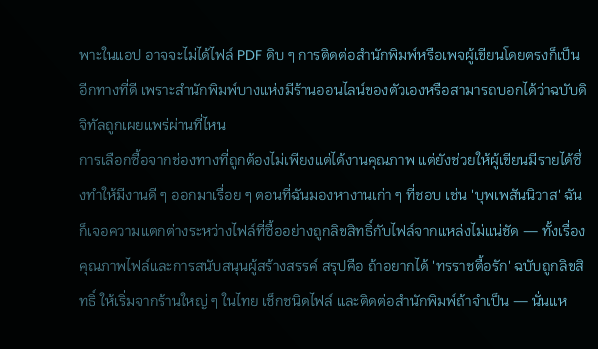พาะในแอป อาจจะไม่ได้ไฟล์ PDF ดิบ ๆ การติดต่อสำนักพิมพ์หรือเพจผู้เขียนโดยตรงก็เป็นอีกทางที่ดี เพราะสำนักพิมพ์บางแห่งมีร้านออนไลน์ของตัวเองหรือสามารถบอกได้ว่าฉบับดิจิทัลถูกเผยแพร่ผ่านที่ไหน
การเลือกซื้อจากช่องทางที่ถูกต้องไม่เพียงแต่ได้งานคุณภาพ แต่ยังช่วยให้ผู้เขียนมีรายได้ซึ่งทำให้มีงานดี ๆ ออกมาเรื่อย ๆ ตอนที่ฉันมองหางานเก่า ๆ ที่ชอบ เช่น 'บุพเพสันนิวาส' ฉันก็เจอความแตกต่างระหว่างไฟล์ที่ซื้ออย่างถูกลิขสิทธิ์กับไฟล์จากแหล่งไม่แน่ชัด — ทั้งเรื่องคุณภาพไฟล์และการสนับสนุนผู้สร้างสรรค์ สรุปคือ ถ้าอยากได้ 'ทรราชตื้อรัก' ฉบับถูกลิขสิทธิ์ ให้เริ่มจากร้านใหญ่ ๆ ในไทย เช็กชนิดไฟล์ และติดต่อสำนักพิมพ์ถ้าจำเป็น — นั่นแห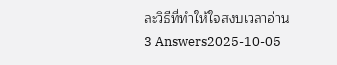ละวิธีที่ทำให้ใจสงบเวลาอ่าน
3 Answers2025-10-05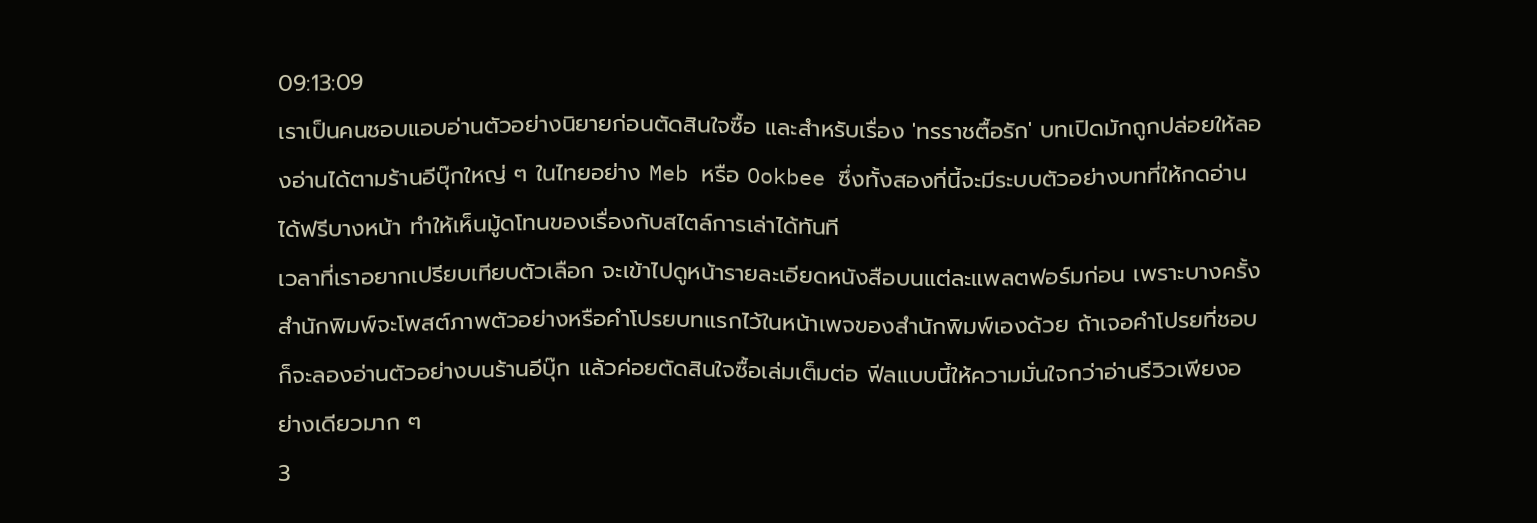09:13:09
เราเป็นคนชอบแอบอ่านตัวอย่างนิยายก่อนตัดสินใจซื้อ และสำหรับเรื่อง 'ทรราชตื้อรัก' บทเปิดมักถูกปล่อยให้ลองอ่านได้ตามร้านอีบุ๊กใหญ่ ๆ ในไทยอย่าง Meb หรือ Ookbee ซึ่งทั้งสองที่นี้จะมีระบบตัวอย่างบทที่ให้กดอ่านได้ฟรีบางหน้า ทำให้เห็นมู้ดโทนของเรื่องกับสไตล์การเล่าได้ทันที
เวลาที่เราอยากเปรียบเทียบตัวเลือก จะเข้าไปดูหน้ารายละเอียดหนังสือบนแต่ละแพลตฟอร์มก่อน เพราะบางครั้งสำนักพิมพ์จะโพสต์ภาพตัวอย่างหรือคำโปรยบทแรกไว้ในหน้าเพจของสำนักพิมพ์เองด้วย ถ้าเจอคำโปรยที่ชอบก็จะลองอ่านตัวอย่างบนร้านอีบุ๊ก แล้วค่อยตัดสินใจซื้อเล่มเต็มต่อ ฟีลแบบนี้ให้ความมั่นใจกว่าอ่านรีวิวเพียงอย่างเดียวมาก ๆ
3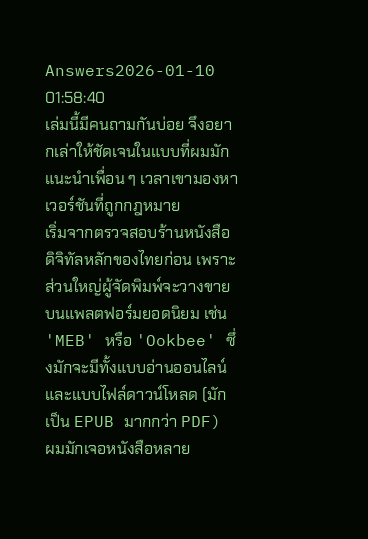Answers2026-01-10 01:58:40
เล่มนี้มีคนถามกันบ่อย จึงอยากเล่าให้ชัดเจนในแบบที่ผมมักแนะนำเพื่อน ๆ เวลาเขามองหาเวอร์ชันที่ถูกกฎหมาย
เริ่มจากตรวจสอบร้านหนังสือดิจิทัลหลักของไทยก่อน เพราะส่วนใหญ่ผู้จัดพิมพ์จะวางขายบนแพลตฟอร์มยอดนิยม เช่น 'MEB' หรือ 'Ookbee' ซึ่งมักจะมีทั้งแบบอ่านออนไลน์และแบบไฟล์ดาวน์โหลด (มักเป็น EPUB มากกว่า PDF) ผมมักเจอหนังสือหลาย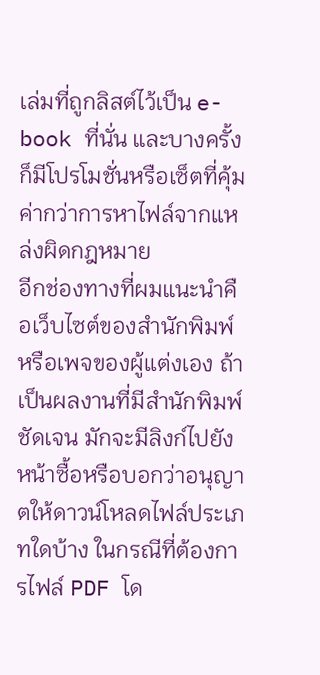เล่มที่ถูกลิสต์ไว้เป็น e-book ที่นั่น และบางครั้งก็มีโปรโมชั่นหรือเซ็ตที่คุ้มค่ากว่าการหาไฟล์จากแหล่งผิดกฎหมาย
อีกช่องทางที่ผมแนะนำคือเว็บไซต์ของสำนักพิมพ์หรือเพจของผู้แต่งเอง ถ้าเป็นผลงานที่มีสำนักพิมพ์ชัดเจน มักจะมีลิงก์ไปยังหน้าซื้อหรือบอกว่าอนุญาตให้ดาวน์โหลดไฟล์ประเภทใดบ้าง ในกรณีที่ต้องการไฟล์ PDF โด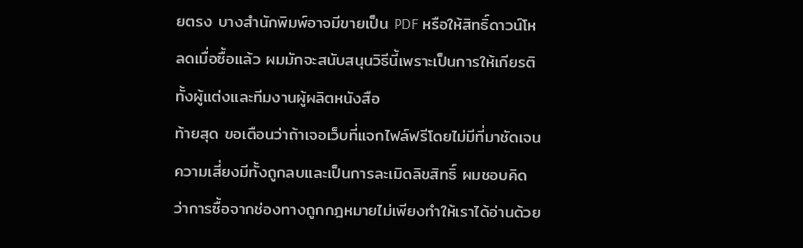ยตรง บางสำนักพิมพ์อาจมีขายเป็น PDF หรือให้สิทธิ์ดาวน์โหลดเมื่อซื้อแล้ว ผมมักจะสนับสนุนวิธีนี้เพราะเป็นการให้เกียรติทั้งผู้แต่งและทีมงานผู้ผลิตหนังสือ
ท้ายสุด ขอเตือนว่าถ้าเจอเว็บที่แจกไฟล์ฟรีโดยไม่มีที่มาชัดเจน ความเสี่ยงมีทั้งถูกลบและเป็นการละเมิดลิขสิทธิ์ ผมชอบคิดว่าการซื้อจากช่องทางถูกกฎหมายไม่เพียงทำให้เราได้อ่านด้วย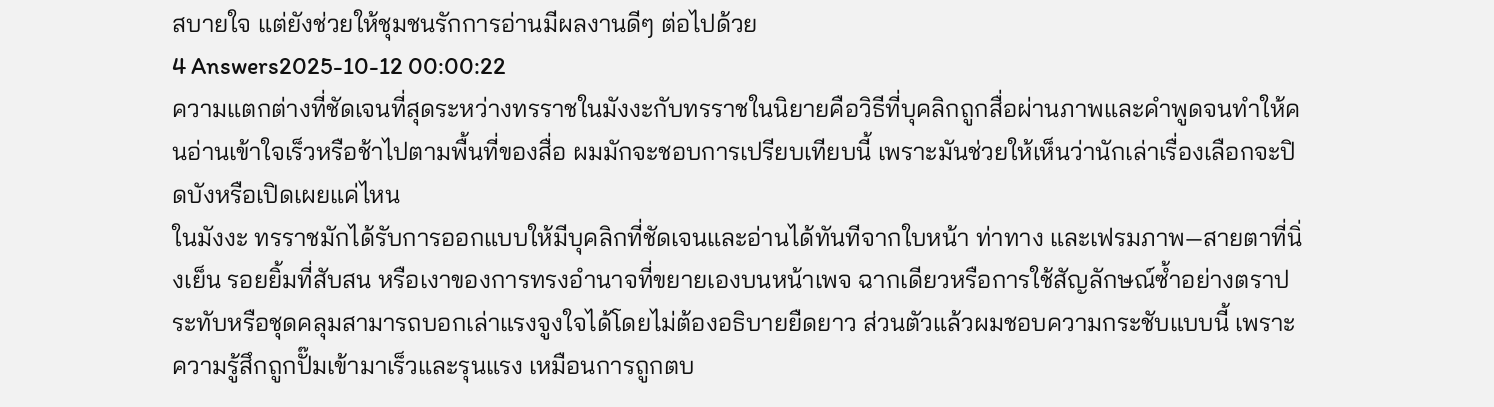สบายใจ แต่ยังช่วยให้ชุมชนรักการอ่านมีผลงานดีๆ ต่อไปด้วย
4 Answers2025-10-12 00:00:22
ความแตกต่างที่ชัดเจนที่สุดระหว่างทรราชในมังงะกับทรราชในนิยายคือวิธีที่บุคลิกถูกสื่อผ่านภาพและคำพูดจนทำให้คนอ่านเข้าใจเร็วหรือช้าไปตามพื้นที่ของสื่อ ผมมักจะชอบการเปรียบเทียบนี้ เพราะมันช่วยให้เห็นว่านักเล่าเรื่องเลือกจะปิดบังหรือเปิดเผยแค่ไหน
ในมังงะ ทรราชมักได้รับการออกแบบให้มีบุคลิกที่ชัดเจนและอ่านได้ทันทีจากใบหน้า ท่าทาง และเฟรมภาพ—สายตาที่นิ่งเย็น รอยยิ้มที่สับสน หรือเงาของการทรงอำนาจที่ขยายเองบนหน้าเพจ ฉากเดียวหรือการใช้สัญลักษณ์ซ้ำอย่างตราประทับหรือชุดคลุมสามารถบอกเล่าแรงจูงใจได้โดยไม่ต้องอธิบายยืดยาว ส่วนตัวแล้วผมชอบความกระชับแบบนี้ เพราะความรู้สึกถูกปั๊มเข้ามาเร็วและรุนแรง เหมือนการถูกตบ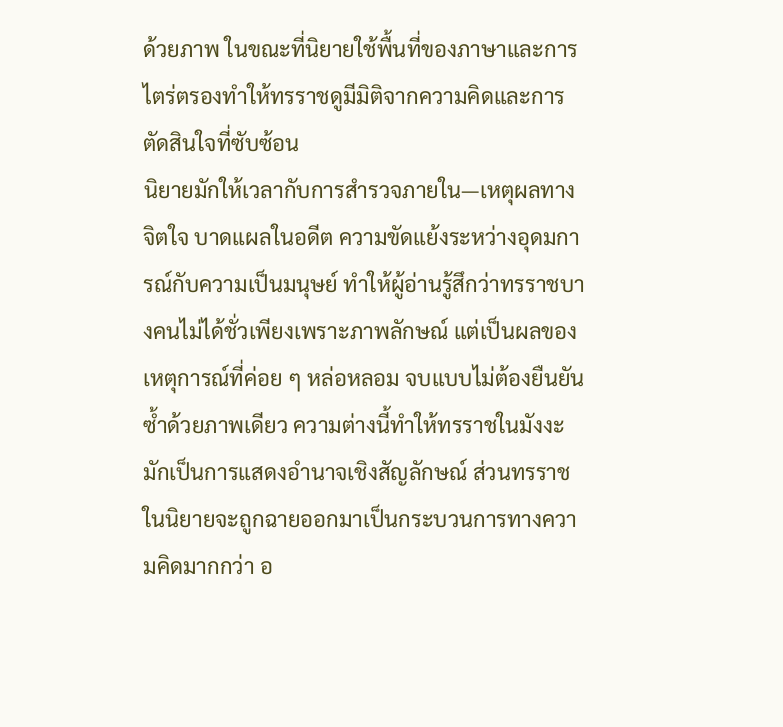ด้วยภาพ ในขณะที่นิยายใช้พื้นที่ของภาษาและการไตร่ตรองทำให้ทรราชดูมีมิติจากความคิดและการตัดสินใจที่ซับซ้อน
นิยายมักให้เวลากับการสำรวจภายใน—เหตุผลทางจิตใจ บาดแผลในอดีต ความขัดแย้งระหว่างอุดมการณ์กับความเป็นมนุษย์ ทำให้ผู้อ่านรู้สึกว่าทรราชบางคนไม่ได้ชั่วเพียงเพราะภาพลักษณ์ แต่เป็นผลของเหตุการณ์ที่ค่อย ๆ หล่อหลอม จบแบบไม่ต้องยืนยันซ้ำด้วยภาพเดียว ความต่างนี้ทำให้ทรราชในมังงะมักเป็นการแสดงอำนาจเชิงสัญลักษณ์ ส่วนทรราชในนิยายจะถูกฉายออกมาเป็นกระบวนการทางความคิดมากกว่า อ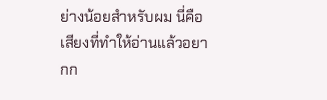ย่างน้อยสำหรับผม นี่คือเสียงที่ทำให้อ่านแล้วอยากก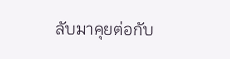ลับมาคุยต่อกับ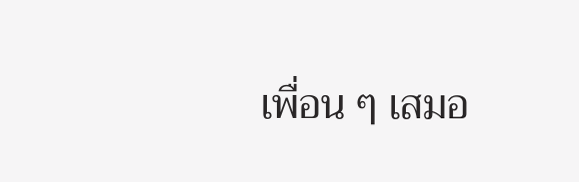เพื่อน ๆ เสมอ